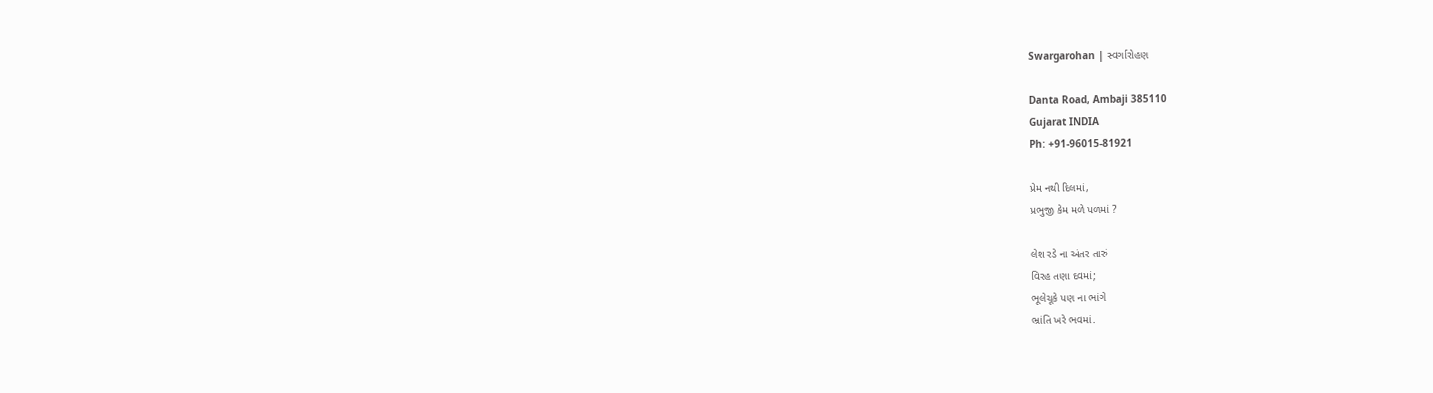Swargarohan | સ્વર્ગારોહણ

Danta Road, Ambaji 385110
Gujarat INDIA
Ph: +91-96015-81921

પ્રેમ નથી દિલમાં,
પ્રભુજી કેમ મળે પળમાં ?

લેશ રડે ના અંતર તારું
વિરહ તણા દવમાં;
ભૂલેચૂકે પણ ના ભાંગે
ભ્રાંતિ ખરે ભવમાં.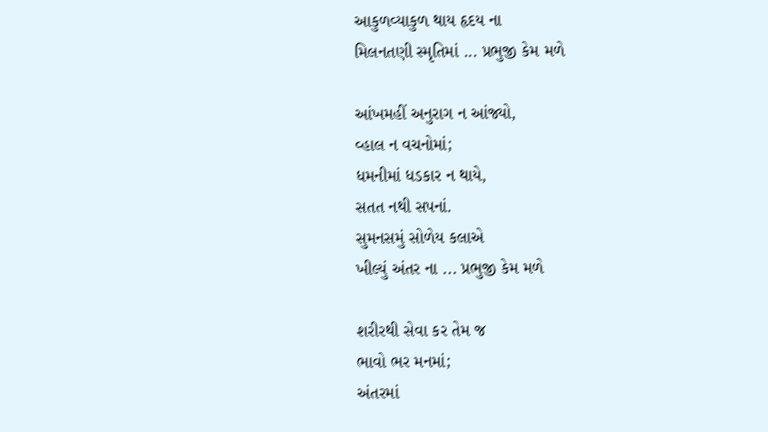આકુળવ્યાકુળ થાય હૃદય ના
મિલનતણી સ્મૃતિમાં ... પ્રભુજી કેમ મળે

આંખમહીં અનુરાગ ન આંજ્યો,
વ્હાલ ન વચનોમાં;
ધમનીમાં ધડકાર ન થાયે,
સતત નથી સપનાં.
સુમનસમું સોળેય કલાએ
ખીલ્યું અંતર ના ... પ્રભુજી કેમ મળે

શરીરથી સેવા કર તેમ જ
ભાવો ભર મનમાં;
અંતરમાં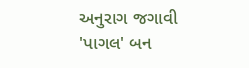અનુરાગ જગાવી
'પાગલ' બન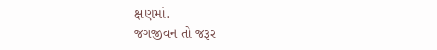ક્ષણમાં.
જગજીવન તો જરૂર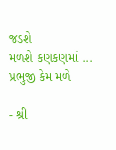જડશે
મળશે કણકણમાં ... પ્રભુજી કેમ મળે

- શ્રી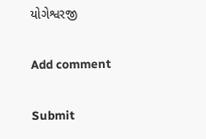યોગેશ્વરજી

Add comment

Submit